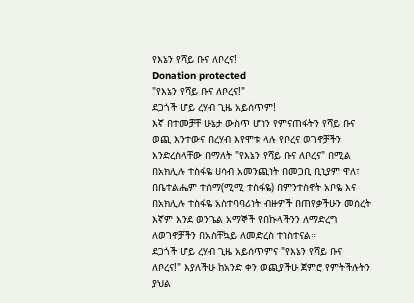የእኔን የሻይ ቡና ለቦረና!
Donation protected
"የእኔን የሻይ ቡና ለቦረና!"
ደጋጎች ሆይ ረሃብ ጊዜ አይሰጥም!
እኛ በተመቻቸ ሁኔታ ውስጥ ሆነን የምናጠፋትን የሻይ ቡና ወጪ እንተውና በረሃብ እየሞቱ ላሉ የቦረና ወገኖቻችን እንድረስላቸው በማለት "የእኔን የሻይ ቡና ለቦረና" በሚል በአክሊሉ ተስፋዬ ሀሳብ አመንጪነት በመጋቢ ቢኒያም ዋለ፣ በቤተልሔም ተሰማ(ሚሚ ተስፋዬ) በምንተስኖት አቦዬ እና በአክሊሉ ተስፋዬ አስተባባሪነት ብዙዎች በጠየቃችሁን መሰረት እኛም እንደ ወንጌል አማኞች የበኩላችንን ለማድረግ ለወገኖቻችን በአስቸኳይ ለመድረስ ተነስተናል።
ደጋጎች ሆይ ረሃብ ጊዜ አይሰጥምና "የእኔን የሻይ ቡና ለቦረና!" እያለችሁ ከአንድ ቀን ወጪያችሁ ጀምሮ የምትችሉትን ያህል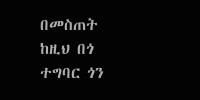በመስጠት ከዚህ በጎ ተግባር ጎን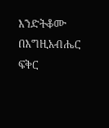እንድትቆሙ በእግዚአብሔር ፍቅር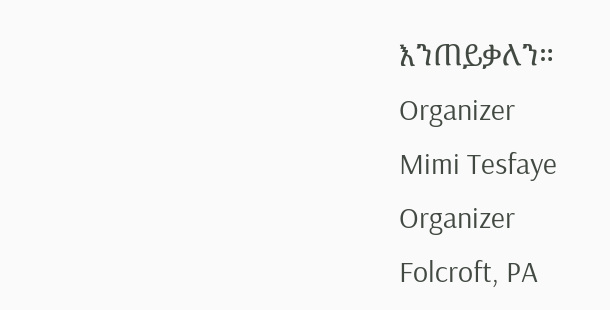እንጠይቃለን።
Organizer
Mimi Tesfaye
Organizer
Folcroft, PA